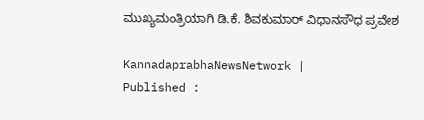ಮುಖ್ಯಮಂತ್ರಿಯಾಗಿ ಡಿ.ಕೆ. ಶಿವಕುಮಾರ್‌ ವಿಧಾನಸೌಧ ಪ್ರವೇಶ

KannadaprabhaNewsNetwork |
Published :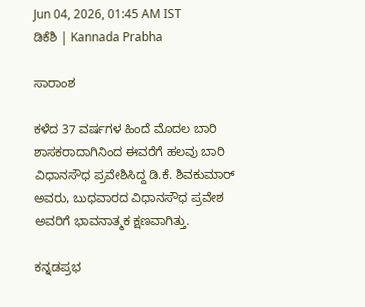Jun 04, 2026, 01:45 AM IST
ಡಿಕೆಶಿ | Kannada Prabha

ಸಾರಾಂಶ

ಕಳೆದ 37 ವರ್ಷಗಳ ಹಿಂದೆ ಮೊದಲ ಬಾರಿ ಶಾಸಕರಾದಾಗಿನಿಂದ ಈವರೆಗೆ ಹಲವು ಬಾರಿ ವಿಧಾನಸೌಧ ಪ್ರವೇಶಿಸಿದ್ದ ಡಿ.ಕೆ. ಶಿವಕುಮಾರ್‌ ಅವರು, ಬುಧವಾರದ ವಿಧಾನಸೌಧ ಪ್ರವೇಶ ಅವರಿಗೆ ಭಾವನಾತ್ಮಕ ಕ್ಷಣವಾಗಿತ್ತು.

ಕನ್ನಡಪ್ರಭ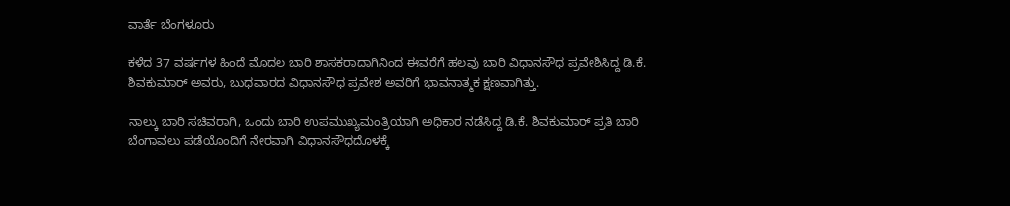ವಾರ್ತೆ ಬೆಂಗಳೂರು

ಕಳೆದ 37 ವರ್ಷಗಳ ಹಿಂದೆ ಮೊದಲ ಬಾರಿ ಶಾಸಕರಾದಾಗಿನಿಂದ ಈವರೆಗೆ ಹಲವು ಬಾರಿ ವಿಧಾನಸೌಧ ಪ್ರವೇಶಿಸಿದ್ದ ಡಿ.ಕೆ. ಶಿವಕುಮಾರ್‌ ಅವರು, ಬುಧವಾರದ ವಿಧಾನಸೌಧ ಪ್ರವೇಶ ಅವರಿಗೆ ಭಾವನಾತ್ಮಕ ಕ್ಷಣವಾಗಿತ್ತು.

ನಾಲ್ಕು ಬಾರಿ ಸಚಿವರಾಗಿ, ಒಂದು ಬಾರಿ ಉಪಮುಖ್ಯಮಂತ್ರಿಯಾಗಿ ಅಧಿಕಾರ ನಡೆಸಿದ್ದ ಡಿ.ಕೆ. ಶಿವಕುಮಾರ್‌ ಪ್ರತಿ ಬಾರಿ ಬೆಂಗಾವಲು ಪಡೆಯೊಂದಿಗೆ ನೇರವಾಗಿ ವಿಧಾನಸೌಧದೊಳಕ್ಕೆ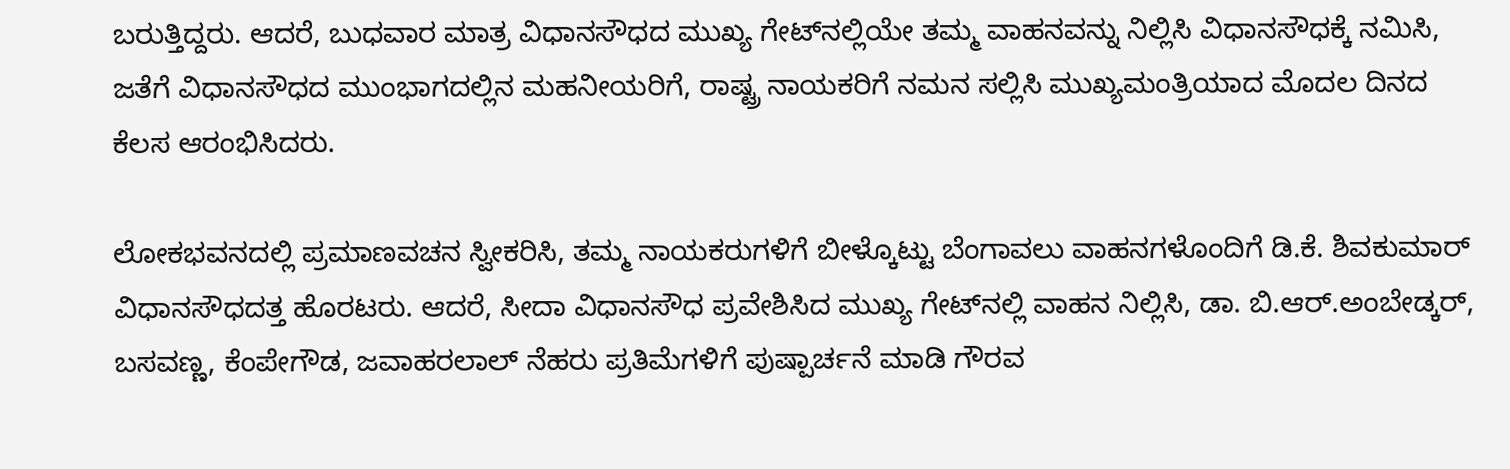ಬರುತ್ತಿದ್ದರು. ಆದರೆ, ಬುಧವಾರ ಮಾತ್ರ ವಿಧಾನಸೌಧದ ಮುಖ್ಯ ಗೇಟ್‌ನಲ್ಲಿಯೇ ತಮ್ಮ ವಾಹನವನ್ನು ನಿಲ್ಲಿಸಿ ವಿಧಾನಸೌಧಕ್ಕೆ ನಮಿಸಿ, ಜತೆಗೆ ವಿಧಾನಸೌಧದ ಮುಂಭಾಗದಲ್ಲಿನ ಮಹನೀಯರಿಗೆ, ರಾಷ್ಟ್ರ ನಾಯಕರಿಗೆ ನಮನ ಸಲ್ಲಿಸಿ ಮುಖ್ಯಮಂತ್ರಿಯಾದ ಮೊದಲ ದಿನದ ಕೆಲಸ ಆರಂಭಿಸಿದರು.

ಲೋಕಭವನದಲ್ಲಿ ಪ್ರಮಾಣವಚನ ಸ್ವೀಕರಿಸಿ, ತಮ್ಮ ನಾಯಕರುಗಳಿಗೆ ಬೀಳ್ಕೊಟ್ಟು ಬೆಂಗಾವಲು ವಾಹನಗಳೊಂದಿಗೆ ಡಿ.ಕೆ. ಶಿವಕುಮಾರ್‌ ವಿಧಾನಸೌಧದತ್ತ ಹೊರಟರು. ಆದರೆ, ಸೀದಾ ವಿಧಾನಸೌಧ ಪ್ರವೇಶಿಸಿದ ಮುಖ್ಯ ಗೇಟ್‌ನಲ್ಲಿ ವಾಹನ ನಿಲ್ಲಿಸಿ, ಡಾ. ಬಿ.ಆರ್‌.ಅಂಬೇಡ್ಕರ್‌, ಬಸವಣ್ಣ, ಕೆಂಪೇಗೌಡ, ಜವಾಹರಲಾಲ್‌ ನೆಹರು ಪ್ರತಿಮೆಗಳಿಗೆ ಪುಷ್ಪಾರ್ಚನೆ ಮಾಡಿ ಗೌರವ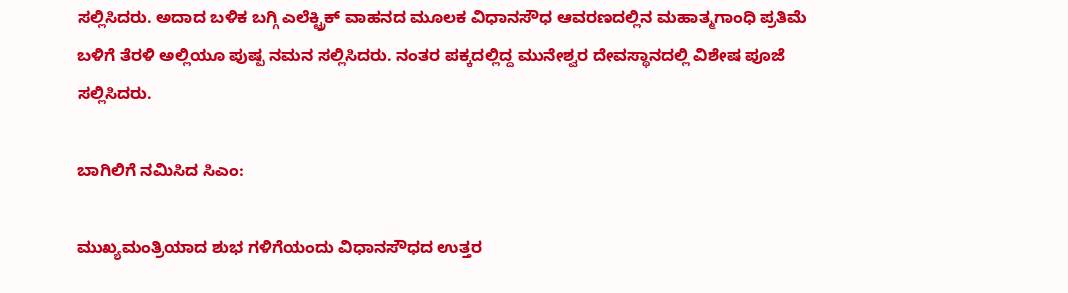ಸಲ್ಲಿಸಿದರು. ಅದಾದ ಬಳಿಕ ಬಗ್ಗಿ ಎಲೆಕ್ಟ್ರಿಕ್‌ ವಾಹನದ ಮೂಲಕ ವಿಧಾನಸೌಧ ಆವರಣದಲ್ಲಿನ ಮಹಾತ್ಮಗಾಂಧಿ ಪ್ರತಿಮೆ ಬಳಿಗೆ ತೆರಳಿ ಅಲ್ಲಿಯೂ ಪುಷ್ಪ ನಮನ ಸಲ್ಲಿಸಿದರು. ನಂತರ ಪಕ್ಕದಲ್ಲಿದ್ದ ಮುನೇಶ್ವರ ದೇವಸ್ಥಾನದಲ್ಲಿ ವಿಶೇಷ ಪೂಜೆ ಸಲ್ಲಿಸಿದರು.

ಬಾಗಿಲಿಗೆ ನಮಿಸಿದ ಸಿಎಂ:

ಮುಖ್ಯಮಂತ್ರಿಯಾದ ಶುಭ ಗಳಿಗೆಯಂದು ವಿಧಾನಸೌಧದ ಉತ್ತರ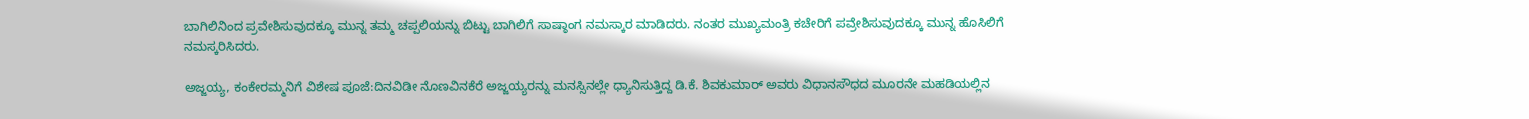ಬಾಗಿಲಿನಿಂದ ಪ್ರವೇಶಿಸುವುದಕ್ಕೂ ಮುನ್ನ ತಮ್ಮ ಚಪ್ಪಲಿಯನ್ನು ಬಿಟ್ಟು ಬಾಗಿಲಿಗೆ ಸಾಷ್ಠಾಂಗ ನಮಸ್ಕಾರ ಮಾಡಿದರು. ನಂತರ ಮುಖ್ಯಮಂತ್ರಿ ಕಚೇರಿಗೆ ಪವ್ರೇಶಿಸುವುದಕ್ಕೂ ಮುನ್ನ ಹೊಸಿಲಿಗೆ ನಮಸ್ಕರಿಸಿದರು.

ಅಜ್ಜಯ್ಯ, ಕಂಕೇರಮ್ಮನಿಗೆ ವಿಶೇಷ ಪೂಜೆ:ದಿನವಿಡೀ ನೊಣವಿನಕೆರೆ ಅಜ್ಜಯ್ಯರನ್ನು ಮನಸ್ಸಿನಲ್ಲೇ ಧ್ಯಾನಿಸುತ್ತಿದ್ದ ಡಿ.ಕೆ. ಶಿವಕುಮಾರ್‌ ಅವರು ವಿಧಾನಸೌಧದ ಮೂರನೇ ಮಹಡಿಯಲ್ಲಿನ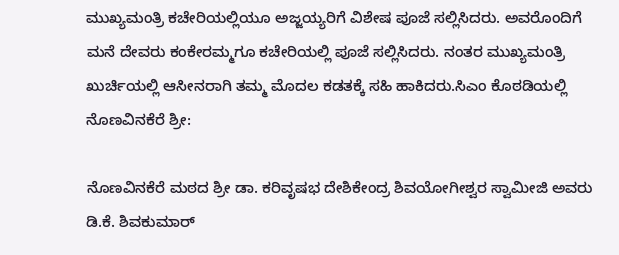ಮುಖ್ಯಮಂತ್ರಿ ಕಚೇರಿಯಲ್ಲಿಯೂ ಅಜ್ಜಯ್ಯರಿಗೆ ವಿಶೇಷ ಪೂಜೆ ಸಲ್ಲಿಸಿದರು. ಅವರೊಂದಿಗೆ ಮನೆ ದೇವರು ಕಂಕೇರಮ್ಮಗೂ ಕಚೇರಿಯಲ್ಲಿ ಪೂಜೆ ಸಲ್ಲಿಸಿದರು. ನಂತರ ಮುಖ್ಯಮಂತ್ರಿ ಖುರ್ಚಿಯಲ್ಲಿ ಆಸೀನರಾಗಿ ತಮ್ಮ ಮೊದಲ ಕಡತಕ್ಕೆ ಸಹಿ ಹಾಕಿದರು.ಸಿಎಂ ಕೊಠಡಿಯಲ್ಲಿ ನೊಣವಿನಕೆರೆ ಶ್ರೀ:

ನೊಣವಿನಕೆರೆ ಮಠದ ಶ್ರೀ ಡಾ. ಕರಿವೃಷಭ ದೇಶಿಕೇಂದ್ರ ಶಿವಯೋಗೀಶ್ವರ ಸ್ವಾಮೀಜಿ ಅವರು ಡಿ.ಕೆ. ಶಿವಕುಮಾರ್‌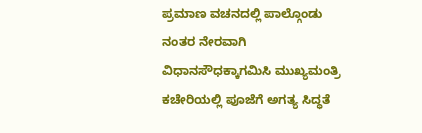ಪ್ರಮಾಣ ವಚನದಲ್ಲಿ ಪಾಲ್ಗೊಂಡು ನಂತರ ನೇರವಾಗಿ ವಿಧಾನಸೌಧಕ್ಕಾಗಮಿಸಿ ಮುಖ್ಯಮಂತ್ರಿ ಕಚೇರಿಯಲ್ಲಿ ಪೂಜೆಗೆ ಅಗತ್ಯ ಸಿದ್ಧತೆ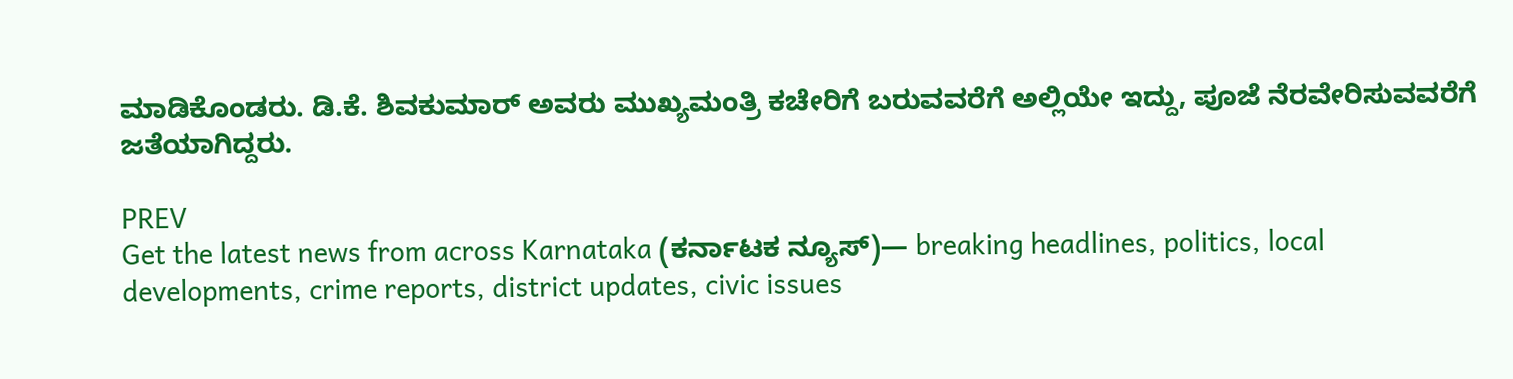ಮಾಡಿಕೊಂಡರು. ಡಿ.ಕೆ. ಶಿವಕುಮಾರ್‌ ಅವರು ಮುಖ್ಯಮಂತ್ರಿ ಕಚೇರಿಗೆ ಬರುವವರೆಗೆ ಅಲ್ಲಿಯೇ ಇದ್ದು, ಪೂಜೆ ನೆರವೇರಿಸುವವರೆಗೆ ಜತೆಯಾಗಿದ್ದರು.

PREV
Get the latest news from across Karnataka (ಕರ್ನಾಟಕ ನ್ಯೂಸ್)— breaking headlines, politics, local developments, crime reports, district updates, civic issues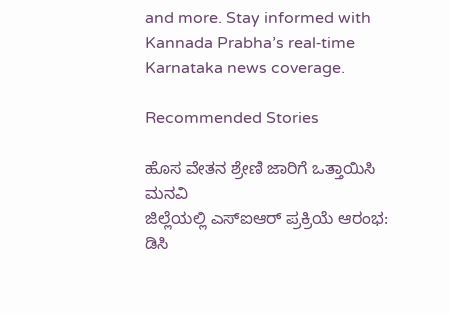and more. Stay informed with Kannada Prabha’s real‑time Karnataka news coverage.

Recommended Stories

ಹೊಸ ವೇತನ ಶ್ರೇಣಿ ಜಾರಿಗೆ ಒತ್ತಾಯಿಸಿ ಮನವಿ
ಜಿಲ್ಲೆಯಲ್ಲಿ ಎಸ್ಐಆರ್‌ ಪ್ರಕ್ರಿಯೆ ಆರಂಭ: ಡಿಸಿ